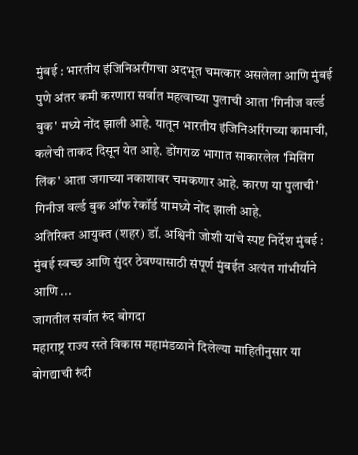मुंबई : भारतीय इंजिनिअरींगचा अदभूत चमत्कार असलेला आणि मुंबई पुणे अंतर कमी करणारा सर्वात महत्वाच्या पुलाची आता 'गिनीज वर्ल्ड बुक' मध्ये नोंद झाली आहे. यातून भारतीय इंजिनिअरिंगच्या कामाची, कलेची ताकद दिसून येत आहे. डोंगराळ भागात साकारलेल 'मिसिंग लिंक' आता जगाच्या नकाशावर चमकणार आहे. कारण या पुलाची' गिनीज वर्ल्ड बुक ऑफ रेकॉर्ड यामध्ये नोंद झाली आहे.
अतिरिक्त आयुक्त (शहर) डॉ. अश्विनी जोशी यांचे स्पष्ट निर्देश मुंबई : मुंबई स्वच्छ आणि सुंदर ठेवण्यासाठी संपूर्ण मुंबईत अत्यंत गांभीर्याने आणि ...
जागतील सर्वात रुंद बोगदा
महाराष्ट्र राज्य रस्ते विकास महामंडळाने दिलेल्या माहितीनुसार या बोगद्याची रुंदी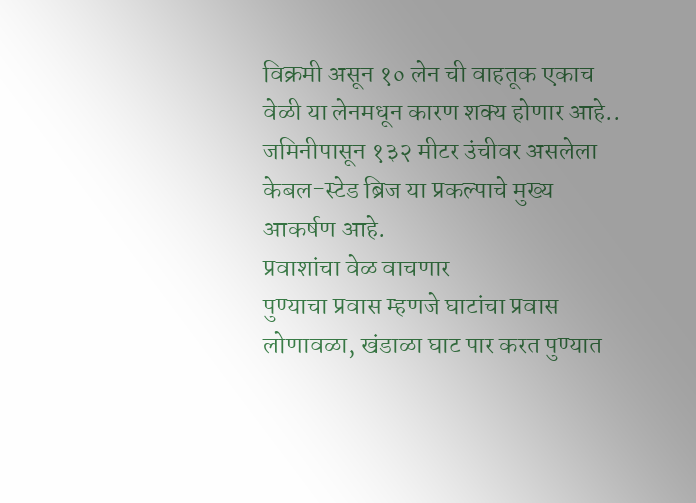विक्रमी असून १० लेन ची वाहतूक एकाच वेळी या लेनमधून कारण शक्य होणार आहे.. जमिनीपासून १३२ मीटर उंचीवर असलेला केबल-स्टेड ब्रिज या प्रकल्पाचे मुख्य आकर्षण आहे.
प्रवाशांचा वेळ वाचणार
पुण्याचा प्रवास म्हणजे घाटांचा प्रवास लोणावळा, खंडाळा घाट पार करत पुण्यात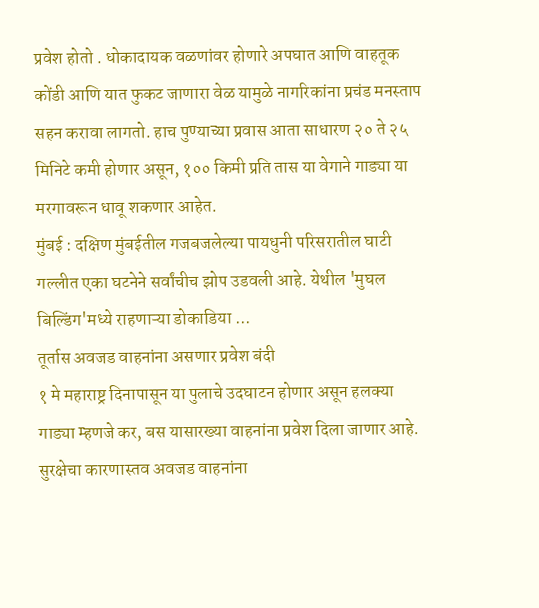प्रवेश होतो . धोकादायक वळणांवर होणारे अपघात आणि वाहतूक कोंडी आणि यात फुकट जाणारा वेळ यामुळे नागरिकांना प्रचंड मनस्ताप सहन करावा लागतो. हाच पुण्याच्या प्रवास आता साधारण २० ते २५ मिनिटे कमी होणार असून, १०० किमी प्रति तास या वेगाने गाड्या या मरगावरून धावू शकणार आहेत.
मुंबई : दक्षिण मुंबईतील गजबजलेल्या पायधुनी परिसरातील घाटी गल्लीत एका घटनेने सर्वांचीच झोप उडवली आहे. येथील 'मुघल बिल्डिंग'मध्ये राहणाऱ्या डोकाडिया ...
तूर्तास अवजड वाहनांना असणार प्रवेश बंदी
१ मे महाराष्ट्र दिनापासून या पुलाचे उदघाटन होणार असून हलक्या गाड्या म्हणजे कर, बस यासारख्या वाहनांना प्रवेश दिला जाणार आहे. सुरक्षेचा कारणास्तव अवजड वाहनांना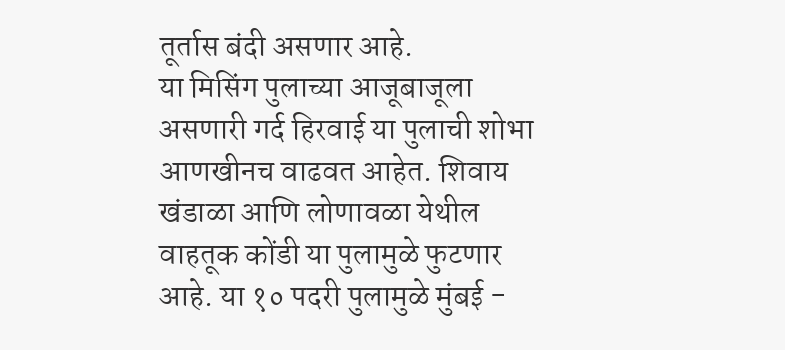तूर्तास बंदी असणार आहे.
या मिसिंग पुलाच्या आजूबाजूला असणारी गर्द हिरवाई या पुलाची शोभा आणखीनच वाढवत आहेत. शिवाय खंडाळा आणि लोणावळा येथील वाहतूक कोंडी या पुलामुळे फुटणार आहे. या १० पदरी पुलामुळे मुंबई -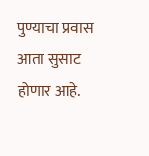पुण्याचा प्रवास आता सुसाट होणार आहे.